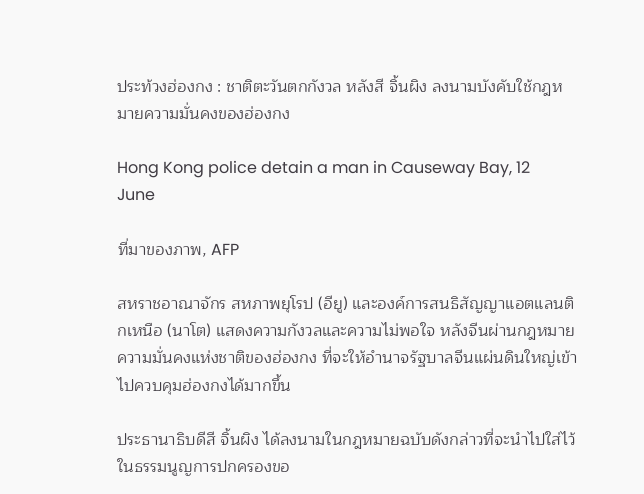ประท้วงฮ่องกง : ชาติตะวันตกกังวล หลังสี จิ้นผิง ลงนามบังคับใช้กฎหมายความมั่นคงของฮ่องกง

Hong Kong police detain a man in Causeway Bay, 12 June

ที่มาของภาพ, AFP

สหราชอาณาจักร สหภาพยุโรป (อียู) และองค์การสนธิสัญญาแอตแลนติกเหนือ (นาโต) แสดงความกังวลและความไม่พอใจ หลังจีนผ่านกฎหมายความมั่นคงแห่งชาติของฮ่องกง ที่จะให้อำนาจรัฐบาลจีนแผ่นดินใหญ่เข้าไปควบคุมฮ่องกงได้มากขึ้น

ประธานาธิบดีสี จิ้นผิง ได้ลงนามในกฎหมายฉบับดังกล่าวที่จะนำไปใส่ไว้ในธรรมนูญการปกครองขอ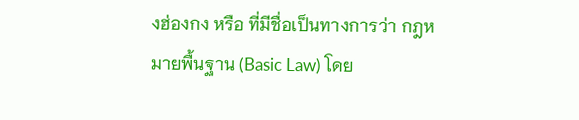งฮ่องกง หรือ ที่มีชื่อเป็นทางการว่า กฎหมายพื้นฐาน (Basic Law) โดย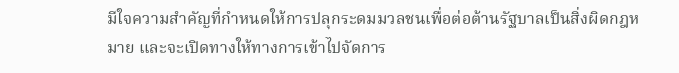มีใจความสำคัญที่กำหนดให้การปลุกระดมมวลชนเพื่อต่อต้านรัฐบาลเป็นสิ่งผิดกฎหมาย และจะเปิดทางให้ทางการเข้าไปจัดการ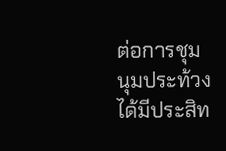ต่อการชุมนุมประท้วงได้มีประสิท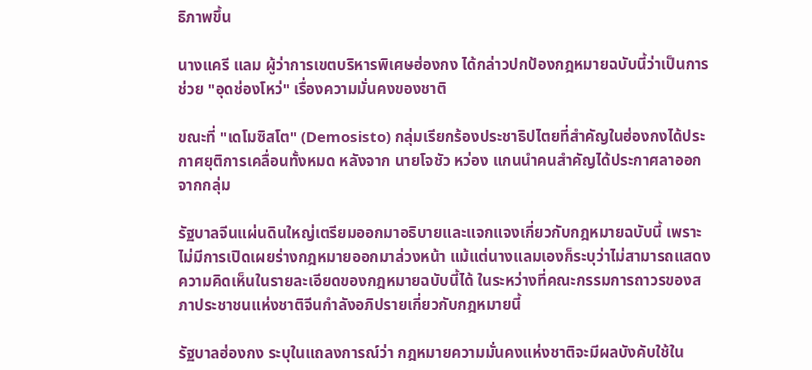ธิภาพขึ้น

นางแครี แลม ผู้ว่าการเขตบริหารพิเศษฮ่องกง ได้กล่าวปกป้องกฎหมายฉบับนี้ว่าเป็นการช่วย "อุดช่องโหว่" เรื่องความมั่นคงของชาติ

ขณะที่ "เดโมซิสโต" (Demosisto) กลุ่มเรียกร้องประชาธิปไตยที่สำคัญในฮ่องกงได้ประกาศยุติการเคลื่อนทั้งหมด หลังจาก นายโจชัว หว่อง แกนนำคนสำคัญได้ประกาศลาออกจากกลุ่ม

รัฐบาลจีนแผ่นดินใหญ่เตรียมออกมาอธิบายและแจกแจงเกี่ยวกับกฎหมายฉบับนี้ เพราะไม่มีการเปิดเผยร่างกฎหมายออกมาล่วงหน้า แม้แต่นางแลมเองก็ระบุว่าไม่สามารถแสดงความคิดเห็นในรายละเอียดของกฎหมายฉบับนี้ได้ ในระหว่างที่คณะกรรมการถาวรของสภาประชาชนแห่งชาติจีนกำลังอภิปรายเกี่ยวกับกฎหมายนี้

รัฐบาลฮ่องกง ระบุในแถลงการณ์ว่า กฎหมายความมั่นคงแห่งชาติจะมีผลบังคับใช้ใน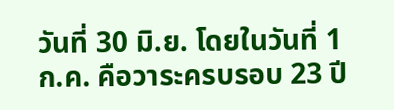วันที่ 30 มิ.ย. โดยในวันที่ 1 ก.ค. คือวาระครบรอบ 23 ปี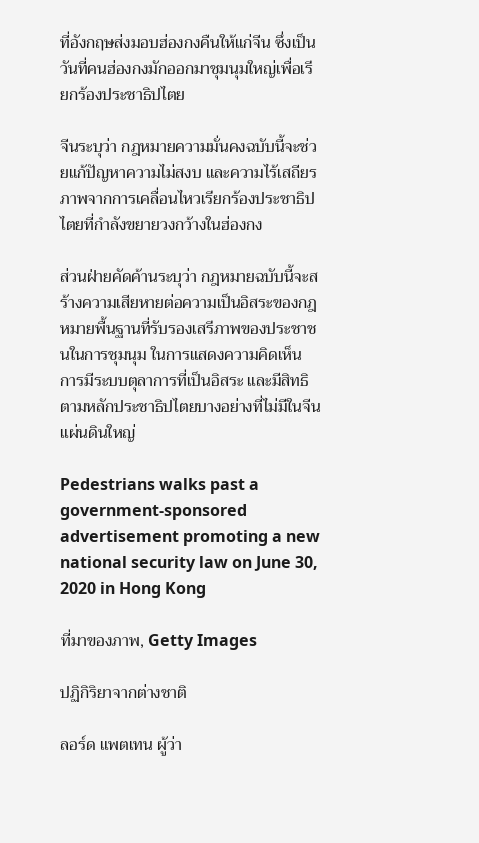ที่อังกฤษส่งมอบฮ่องกงคืนให้แก่จีน ซึ่งเป็นวันที่คนฮ่องกงมักออกมาชุมนุมใหญ่เพื่อเรียกร้องประชาธิปไตย

จีนระบุว่า กฎหมายความมั่นคงฉบับนี้จะช่วยแก้ปัญหาความไม่สงบ และความไร้เสถียรภาพจากการเคลื่อนไหวเรียกร้องประชาธิปไตยที่กำลังขยายวงกว้างในฮ่องกง

ส่วนฝ่ายคัดค้านระบุว่า กฎหมายฉบับนี้จะสร้างความเสียหายต่อความเป็นอิสระของกฎหมายพื้นฐานที่รับรองเสรีภาพของประชาชนในการชุมนุม ในการแสดงความคิดเห็น การมีระบบตุลาการที่เป็นอิสระ และมีสิทธิตามหลักประชาธิปไตยบางอย่างที่ไม่มีในจีนแผ่นดินใหญ่

Pedestrians walks past a government-sponsored advertisement promoting a new national security law on June 30, 2020 in Hong Kong

ที่มาของภาพ, Getty Images

ปฏิกิริยาจากต่างชาติ

ลอร์ด แพตเทน ผู้ว่า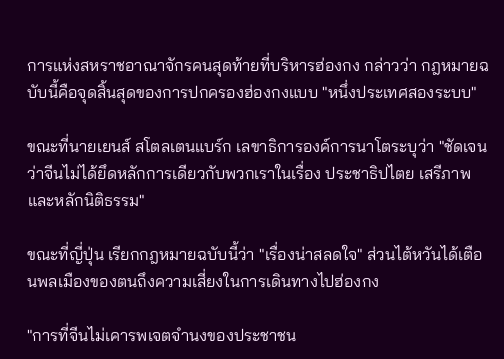การแห่งสหราชอาณาจักรคนสุดท้ายที่บริหารฮ่องกง กล่าวว่า กฎหมายฉบับนี้คือจุดสิ้นสุดของการปกครองฮ่องกงแบบ "หนึ่งประเทศสองระบบ"

ขณะที่นายเยนส์ สโตลเตนแบร์ก เลขาธิการองค์การนาโตระบุว่า "ชัดเจนว่าจีนไม่ได้ยึดหลักการเดียวกับพวกเราในเรื่อง ประชาธิปไตย เสรีภาพ และหลักนิติธรรม"

ขณะที่ญี่ปุ่น เรียกกฎหมายฉบับนี้ว่า "เรื่องน่าสลดใจ" ส่วนไต้หวันได้เตือนพลเมืองของตนถึงความเสี่ยงในการเดินทางไปฮ่องกง

"การที่จีนไม่เคารพเจตจำนงของประชาชน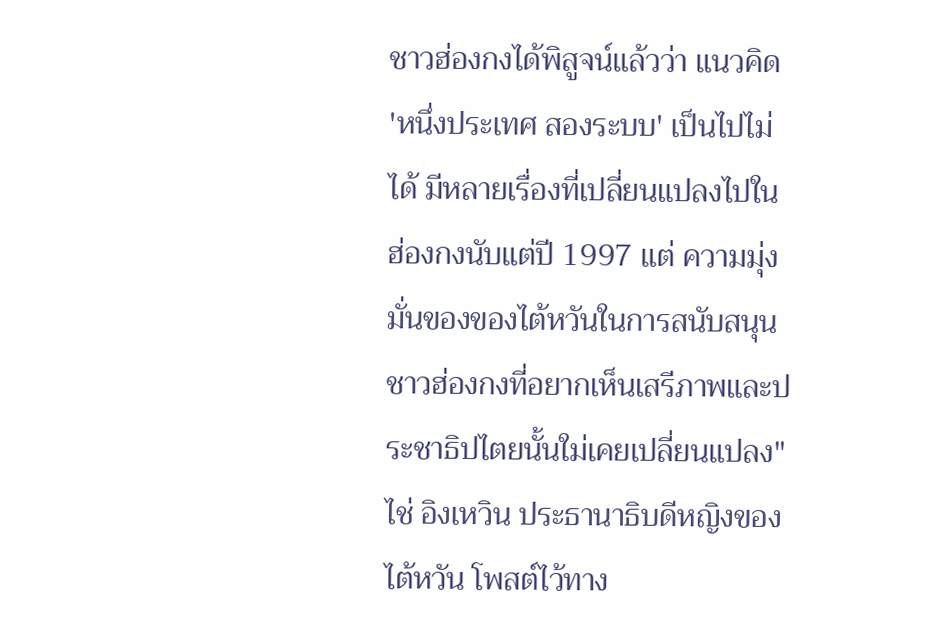ชาวฮ่องกงได้พิสูจน์แล้วว่า แนวคิด 'หนึ่งประเทศ สองระบบ' เป็นไปไม่ได้ มีหลายเรื่องที่เปลี่ยนแปลงไปในฮ่องกงนับแต่ปี 1997 แต่ ความมุ่งมั่นของของไต้หวันในการสนับสนุนชาวฮ่องกงที่อยากเห็นเสรีภาพและประชาธิปไตยนั้นใม่เคยเปลี่ยนแปลง" ไช่ อิงเหวิน ประธานาธิบดีหญิงของไต้หวัน โพสต์ไว้ทาง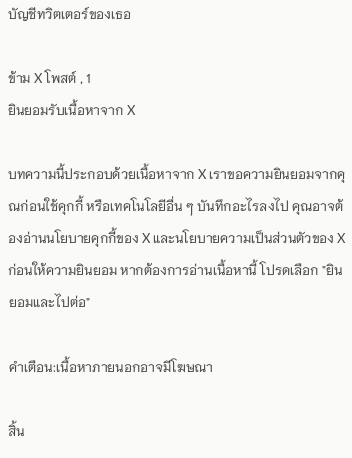บัญชีทวิตเตอร์ของเธอ

ข้าม X โพสต์ , 1
ยินยอมรับเนื้อหาจาก X

บทความนี้ประกอบด้วยเนื้อหาจาก X เราขอความยินยอมจากคุณก่อนใช้คุกกี้ หรือเทคโนโลยีอื่น ๆ บันทึกอะไรลงไป คุณอาจต้องอ่านนโยบายคุกกี้ของ X และนโยบายความเป็นส่วนตัวของ X ก่อนให้ความยินยอม หากต้องการอ่านเนื้อหานี้ โปรดเลือก "ยินยอมและไปต่อ"

คำเตือน:เนื้อหาภายนอกอาจมีโฆษณา

สิ้น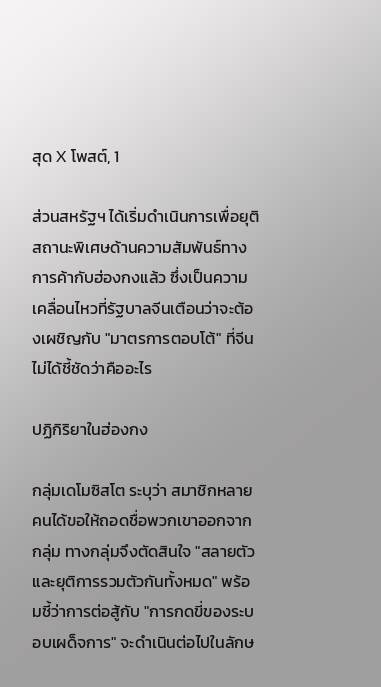สุด X โพสต์, 1

ส่วนสหรัฐฯ ได้เริ่มดำเนินการเพื่อยุติสถานะพิเศษด้านความสัมพันธ์ทางการค้ากับฮ่องกงแล้ว ซึ่งเป็นความเคลื่อนไหวที่รัฐบาลจีนเตือนว่าจะต้องเผชิญกับ "มาตรการตอบโต้" ที่จีนไม่ได้ชี้ชัดว่าคืออะไร

ปฏิกิริยาในฮ่องกง

กลุ่มเดโมซิสโต ระบุว่า สมาชิกหลายคนได้ขอให้ถอดชื่อพวกเขาออกจากกลุ่ม ทางกลุ่มจึงตัดสินใจ "สลายตัวและยุติการรวมตัวกันทั้งหมด" พร้อมชี้ว่าการต่อสู้กับ "การกดขี่ของระบอบเผด็จการ" จะดำเนินต่อไปในลักษ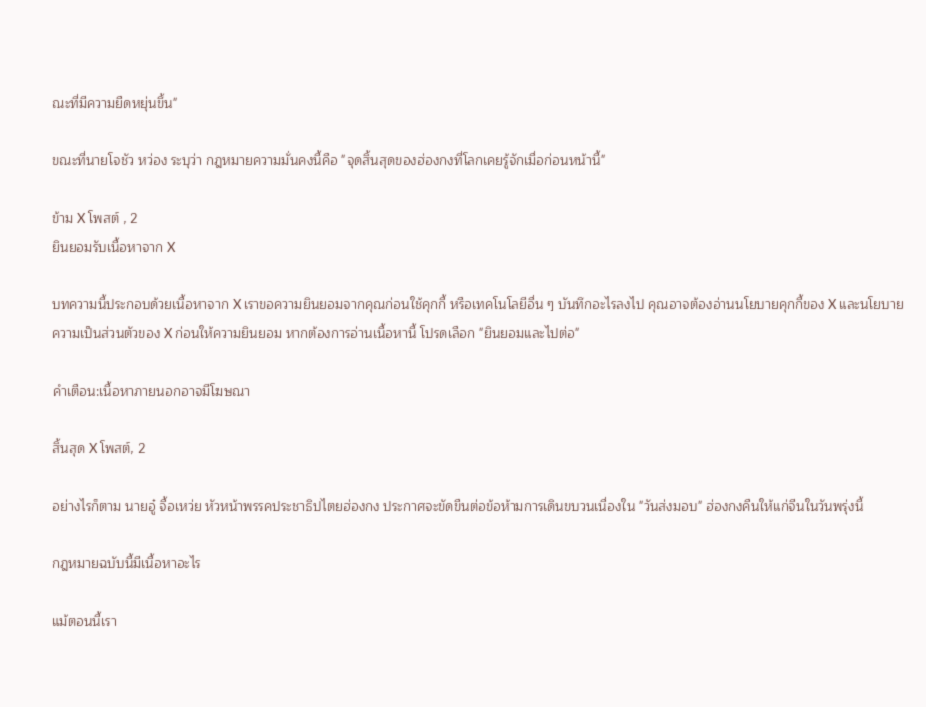ณะที่มีความยืดหยุ่นขึ้น"

ขณะที่นายโจชัว หว่อง ระบุว่า กฎหมายความมั่นคงนี้คือ "จุดสิ้นสุดของฮ่องกงที่โลกเคยรู้จักเมื่อก่อนหน้านี้"

ข้าม X โพสต์ , 2
ยินยอมรับเนื้อหาจาก X

บทความนี้ประกอบด้วยเนื้อหาจาก X เราขอความยินยอมจากคุณก่อนใช้คุกกี้ หรือเทคโนโลยีอื่น ๆ บันทึกอะไรลงไป คุณอาจต้องอ่านนโยบายคุกกี้ของ X และนโยบายความเป็นส่วนตัวของ X ก่อนให้ความยินยอม หากต้องการอ่านเนื้อหานี้ โปรดเลือก "ยินยอมและไปต่อ"

คำเตือน:เนื้อหาภายนอกอาจมีโฆษณา

สิ้นสุด X โพสต์, 2

อย่างไรก็ตาม นายอู๋ จื้อเหว่ย หัวหน้าพรรคประชาธิปไตยฮ่องกง ประกาศจะขัดขืนต่อข้อห้ามการเดินขบวนเนื่องใน "วันส่งมอบ" ฮ่องกงคืนให้แก่จีนในวันพรุ่งนี้

กฎหมายฉบับนี้มีเนื้อหาอะไร

แม้ตอนนี้เรา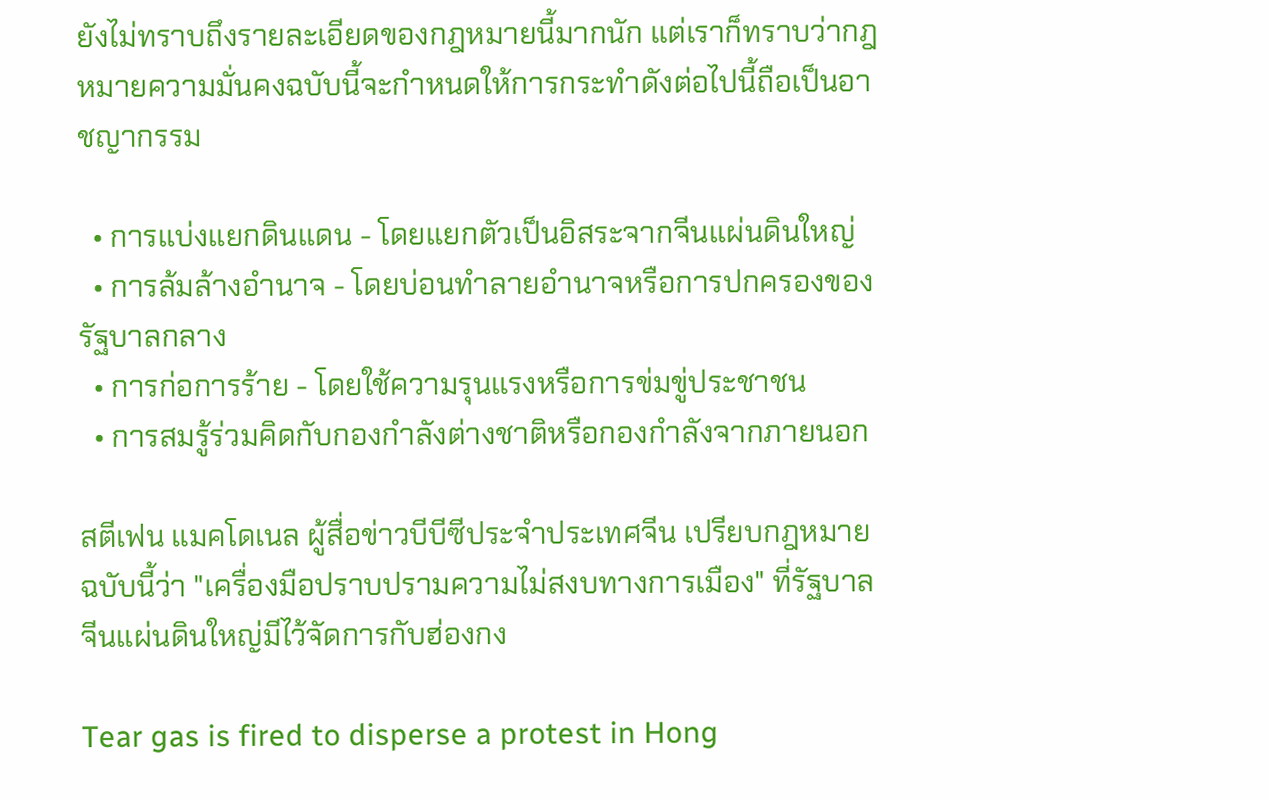ยังไม่ทราบถึงรายละเอียดของกฎหมายนี้มากนัก แต่เราก็ทราบว่ากฎหมายความมั่นคงฉบับนี้จะกำหนดให้การกระทำดังต่อไปนี้ถือเป็นอาชญากรรม

  • การแบ่งแยกดินแดน - โดยแยกตัวเป็นอิสระจากจีนแผ่นดินใหญ่
  • การล้มล้างอำนาจ - โดยบ่อนทำลายอำนาจหรือการปกครองของรัฐบาลกลาง
  • การก่อการร้าย - โดยใช้ความรุนแรงหรือการข่มขู่ประชาชน
  • การสมรู้ร่วมคิดกับกองกำลังต่างชาติหรือกองกำลังจากภายนอก

สตีเฟน แมคโดเนล ผู้สื่อข่าวบีบีซีประจำประเทศจีน เปรียบกฎหมายฉบับนี้ว่า "เครื่องมือปราบปรามความไม่สงบทางการเมือง" ที่รัฐบาลจีนแผ่นดินใหญ่มีไว้จัดการกับฮ่องกง

Tear gas is fired to disperse a protest in Hong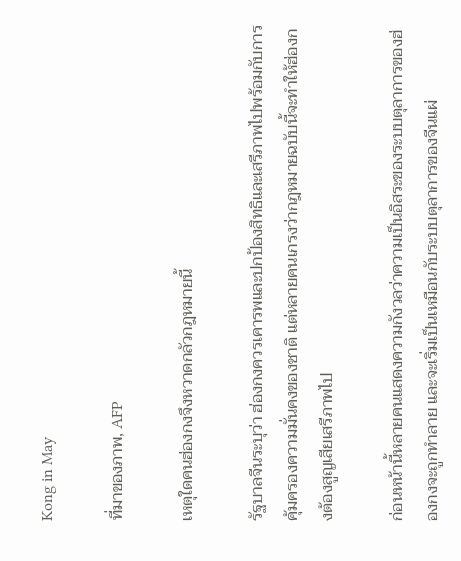Kong in May

ที่มาของภาพ, AFP

เหตุใดคนฮ่องกงจึงหวาดกลัวกฎหมายนี้

รัฐบาลจีนระบุว่า ฮ่องกงควรเคารพและปกป้องสิทธิและเสรีภาพไปพร้อมกับการคุ้มครองความมั่นคงของชาติ แต่หลายคนเกรงว่ากฎหมายฉบับนี้จะทำให้ฮ่องกงต้องสูญเสียเสรีภาพไป

ก่อนหน้านี้หลายคนแสดงความกังวลว่าความเป็นอิสระของระบบตุลาการของฮ่องกงจะถูกทำลาย และจะเริ่มเป็นเหมือนกับระบบตุลาการของจีนแผ่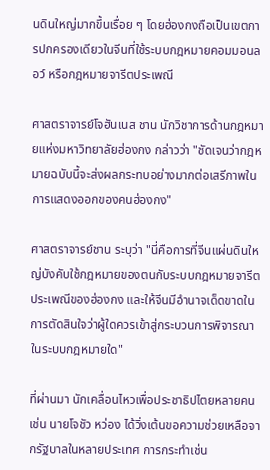นดินใหญ่มากขึ้นเรื่อย ๆ โดยฮ่องกงถือเป็นเขตการปกครองเดียวในจีนที่ใช้ระบบกฎหมายคอมมอนลอว์ หรือกฎหมายจารีตประเพณี

ศาสตราจารย์โจฮันเนส ชาน นักวิชาการด้านกฎหมายแห่งมหาวิทยาลัยฮ่องกง กล่าวว่า "ชัดเจนว่ากฎหมายฉบับนี้จะส่งผลกระทบอย่างมากต่อเสรีภาพในการแสดงออกของคนฮ่องกง"

ศาสตราจารย์ชาน ระบุว่า "นี่คือการที่จีนแผ่นดินใหญ่บังคับใช้กฎหมายของตนกับระบบกฎหมายจารีตประเพณีของฮ่องกง และให้จีนมีอำนาจเด็ดขาดในการตัดสินใจว่าผู้ใดควรเข้าสู่กระบวนการพิจารณาในระบบกฎหมายใด"

ที่ผ่านมา นักเคลื่อนไหวเพื่อประชาธิปไตยหลายคน เช่น นายโจชัว หว่อง ได้วิ่งเต้นขอความช่วยเหลือจากรัฐบาลในหลายประเทศ การกระทำเช่น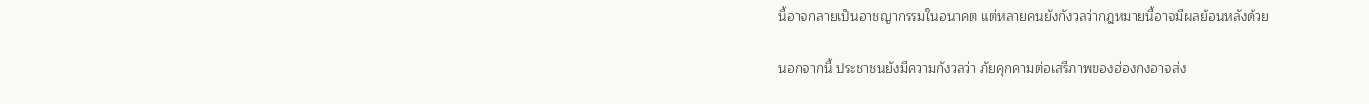นี้อาจกลายเป็นอาชญากรรมในอนาคต แต่หลายคนยังกังวลว่ากฎหมายนี้อาจมีผลย้อนหลังด้วย

นอกจากนี้ ประชาชนยังมีความกังวลว่า ภัยคุกคามต่อเสรีภาพของฮ่องกงอาจส่ง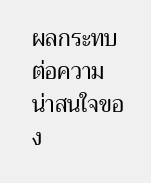ผลกระทบต่อความน่าสนใจของ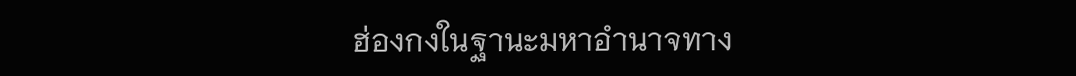ฮ่องกงในฐานะมหาอำนาจทาง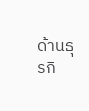ด้านธุรกิ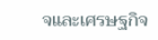จและเศรษฐกิจ